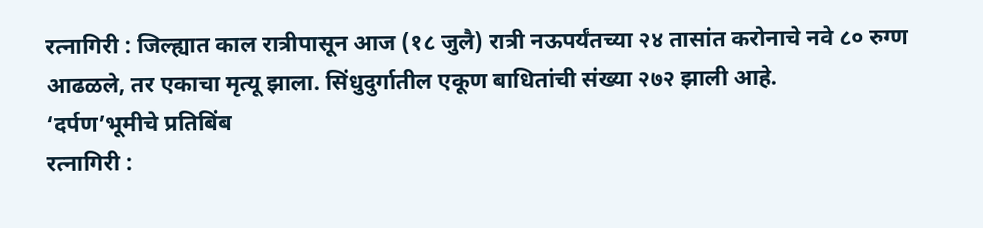रत्नागिरी : जिल्ह्यात काल रात्रीपासून आज (१८ जुलै) रात्री नऊपर्यंतच्या २४ तासांत करोनाचे नवे ८० रुग्ण आढळले, तर एकाचा मृत्यू झाला. सिंधुदुर्गातील एकूण बाधितांची संख्या २७२ झाली आहे.
‘दर्पण’भूमीचे प्रतिबिंब
रत्नागिरी :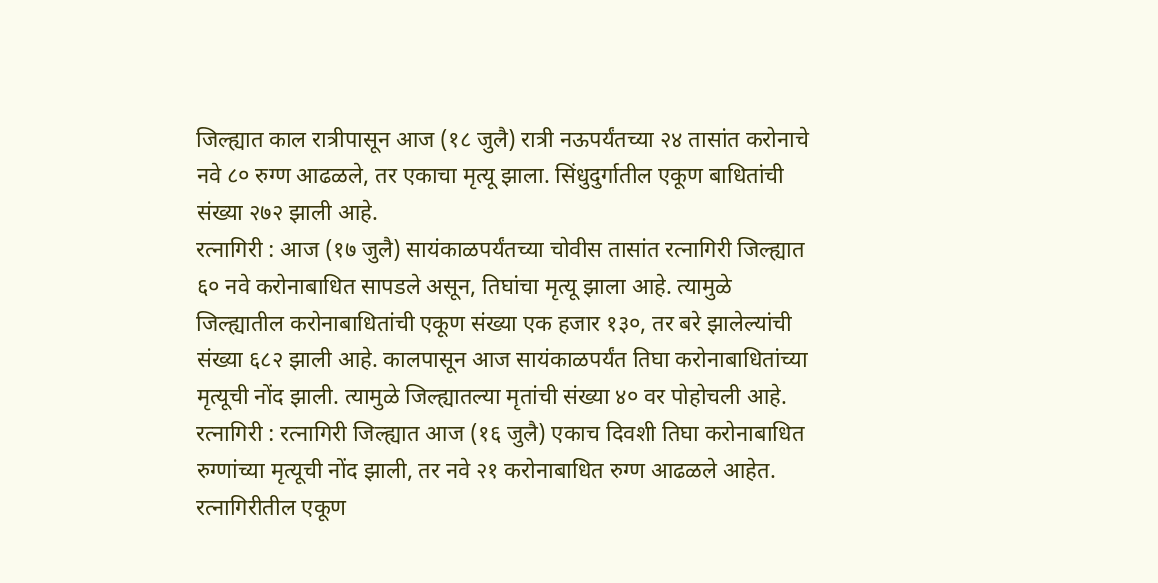जिल्ह्यात काल रात्रीपासून आज (१८ जुलै) रात्री नऊपर्यंतच्या २४ तासांत करोनाचे नवे ८० रुग्ण आढळले, तर एकाचा मृत्यू झाला. सिंधुदुर्गातील एकूण बाधितांची संख्या २७२ झाली आहे.
रत्नागिरी : आज (१७ जुलै) सायंकाळपर्यंतच्या चोवीस तासांत रत्नागिरी जिल्ह्यात ६० नवे करोनाबाधित सापडले असून, तिघांचा मृत्यू झाला आहे. त्यामुळे जिल्ह्यातील करोनाबाधितांची एकूण संख्या एक हजार १३०, तर बरे झालेल्यांची संख्या ६८२ झाली आहे. कालपासून आज सायंकाळपर्यंत तिघा करोनाबाधितांच्या मृत्यूची नोंद झाली. त्यामुळे जिल्ह्यातल्या मृतांची संख्या ४० वर पोहोचली आहे.
रत्नागिरी : रत्नागिरी जिल्ह्यात आज (१६ जुलै) एकाच दिवशी तिघा करोनाबाधित रुग्णांच्या मृत्यूची नोंद झाली, तर नवे २१ करोनाबाधित रुग्ण आढळले आहेत. रत्नागिरीतील एकूण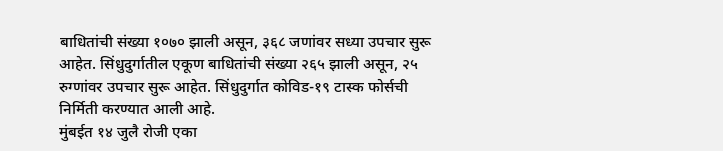बाधितांची संख्या १०७० झाली असून, ३६८ जणांवर सध्या उपचार सुरू आहेत. सिंधुदुर्गातील एकूण बाधितांची संख्या २६५ झाली असून, २५ रुग्णांवर उपचार सुरू आहेत. सिंधुदुर्गात कोविड-१९ टास्क फोर्सची निर्मिती करण्यात आली आहे.
मुंबईत १४ जुलै रोजी एका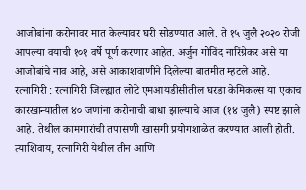आजोबांना करोनावर मात केल्यावर घरी सोडण्यात आले. ते १५ जुलै २०२० रोजी आपल्या वयाची १०१ वर्षे पूर्ण करणार आहेत. अर्जुन गोविंद नारिंग्रेकर असे या आजोबांचे नाव आहे, असे आकाशवाणीने दिलेल्या बातमीत म्हटले आहे.
रत्नागिरी : रत्नागिरी जिल्ह्यात लोटे एमआयडीसीतील घरडा केमिकल्स या एकाच कारखान्यातील ४० जणांना करोनाची बाधा झाल्याचे आज (१४ जुलै) स्पष्ट झाले आहे. तेथील कामगारांची तपासणी खासगी प्रयोगशाळेत करण्यात आली होती. त्याशिवाय, रत्नागिरी येथील तीन आणि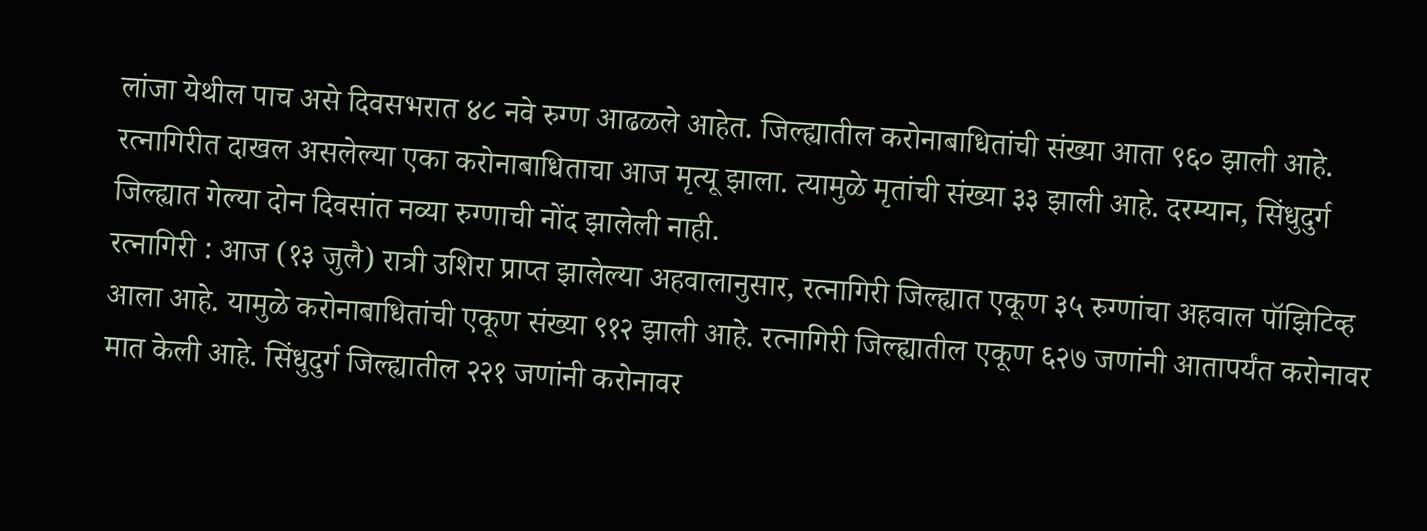लांजा येथील पाच असे दिवसभरात ४८ नवे रुग्ण आढळले आहेत. जिल्ह्यातील करोनाबाधितांची संख्या आता ९६० झाली आहे. रत्नागिरीत दाखल असलेल्या एका करोनाबाधिताचा आज मृत्यू झाला. त्यामुळे मृतांची संख्या ३३ झाली आहे. दरम्यान, सिंधुदुर्ग जिल्ह्यात गेल्या दोन दिवसांत नव्या रुग्णाची नोंद झालेली नाही.
रत्नागिरी : आज (१३ जुलै) रात्री उशिरा प्राप्त झालेल्या अहवालानुसार, रत्नागिरी जिल्ह्यात एकूण ३५ रुग्णांचा अहवाल पॉझिटिव्ह आला आहे. यामुळे करोनाबाधितांची एकूण संख्या ९१२ झाली आहे. रत्नागिरी जिल्ह्यातील एकूण ६२७ जणांनी आतापर्यंत करोनावर मात केली आहे. सिंधुदुर्ग जिल्ह्यातील २२१ जणांनी करोनावर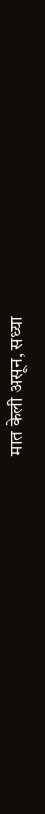मात केली असून, सध्या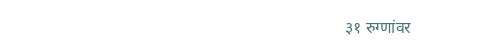३१ रुग्णांवर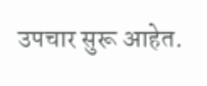उपचार सुरू आहेत.